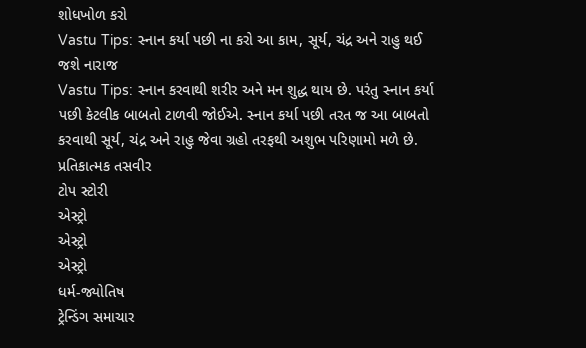શોધખોળ કરો
Vastu Tips: સ્નાન કર્યા પછી ના કરો આ કામ, સૂર્ય, ચંદ્ર અને રાહુ થઈ જશે નારાજ
Vastu Tips: સ્નાન કરવાથી શરીર અને મન શુદ્ધ થાય છે. પરંતુ સ્નાન કર્યા પછી કેટલીક બાબતો ટાળવી જોઈએ. સ્નાન કર્યા પછી તરત જ આ બાબતો કરવાથી સૂર્ય, ચંદ્ર અને રાહુ જેવા ગ્રહો તરફથી અશુભ પરિણામો મળે છે.
પ્રતિકાત્મક તસવીર
ટોપ સ્ટોરી
એસ્ટ્રો
એસ્ટ્રો
એસ્ટ્રો
ધર્મ-જ્યોતિષ
ટ્રેન્ડિંગ સમાચાર